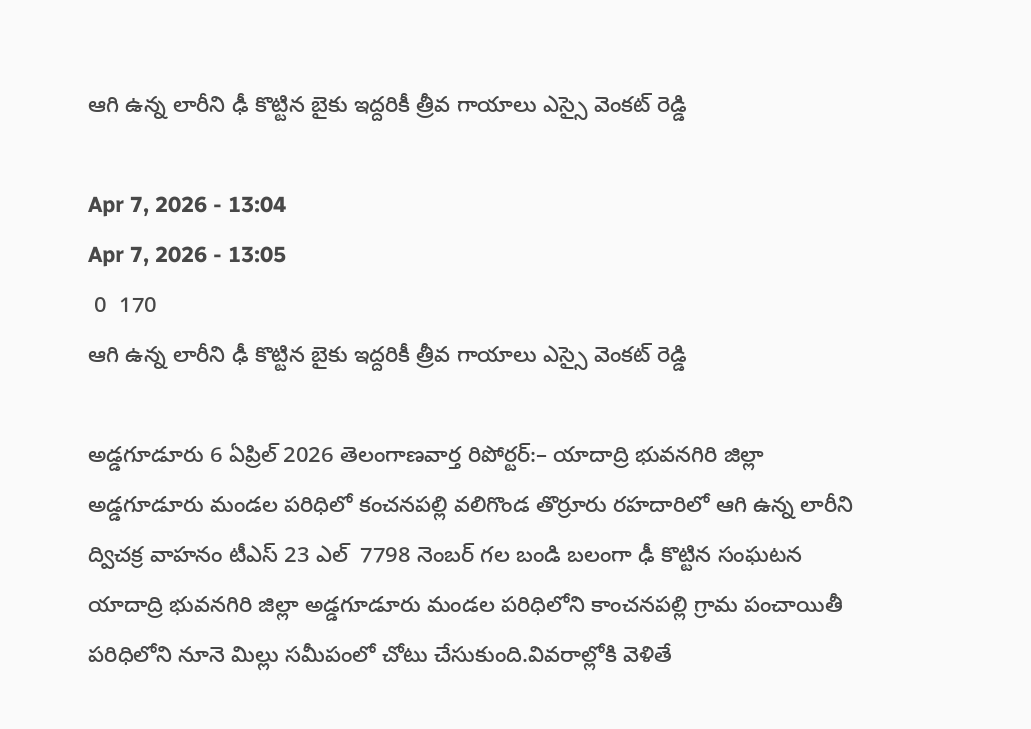ఆగి ఉన్న లారీని ఢీ కొట్టిన బైకు ఇద్దరికీ త్రీవ గాయాలు ఎస్సై వెంకట్ రెడ్డి

Apr 7, 2026 - 13:04
Apr 7, 2026 - 13:05
 0  170
ఆగి ఉన్న లారీని ఢీ కొట్టిన బైకు ఇద్దరికీ త్రీవ గాయాలు ఎస్సై వెంకట్ రెడ్డి

అడ్డగూడూరు 6 ఏప్రిల్ 2026 తెలంగాణవార్త రిపోర్టర్:– యాదాద్రి భువనగిరి జిల్లా అడ్డగూడూరు మండల పరిధిలో కంచనపల్లి వలిగొండ తొర్రూరు రహదారిలో ఆగి ఉన్న లారీని ద్విచక్ర వాహనం టీఎస్ 23 ఎల్  7798 నెంబర్ గల బండి బలంగా ఢీ కొట్టిన సంఘటన యాదాద్రి భువనగిరి జిల్లా అడ్డగూడూరు మండల పరిధిలోని కాంచనపల్లి గ్రామ పంచాయితీ పరిధిలోని నూనె మిల్లు సమీపంలో చోటు చేసుకుంది.వివరాల్లోకి వెళితే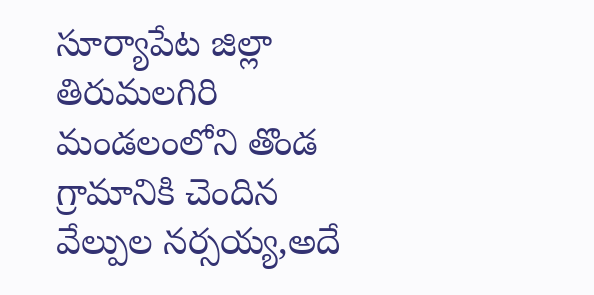సూర్యాపేట జిల్లా తిరుమలగిరి మండలంలోని తొండ గ్రామానికి చెందిన వేల్పుల నర్సయ్య,అదే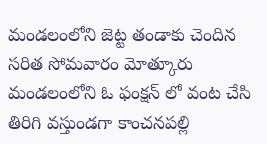మండలంలోని జెట్ట తండాకు చెందిన సరిత సోమవారం మోత్కూరు మండలంలోని ఓ ఫంక్షన్ లో వంట చేసి తిరిగి వస్తుండగా కాంచనపల్లి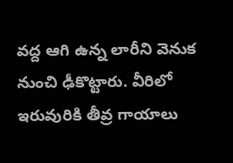వద్ద ఆగి ఉన్న లారీని వెనుక నుంచి ఢీకొట్టారు. వీరిలో ఇరువురికి తీవ్ర గాయాలు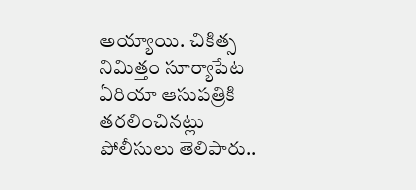అయ్యాయి. చికిత్స నిమిత్తం సూర్యాపేట ఏరియా ఆసుపత్రికి తరలించినట్లు పోలీసులు తెలిపారు..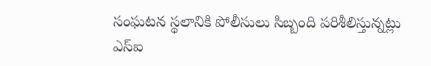సంఘటన స్థలానికి పోలీసులు సిబ్బంది పరిశీలిస్తున్నట్లు ఎస్ఐ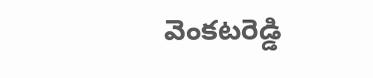వెంకటరెడ్డి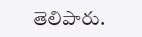తెలిపారు.